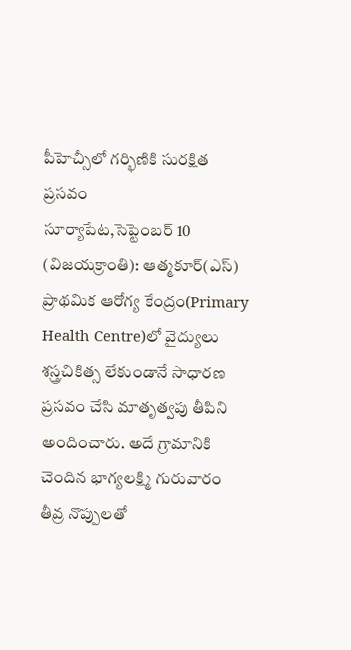పీహెచ్సీలో గర్భిణికి సురక్షిత ప్రసవం
సూర్యాపేట,సెప్టెంబర్ 10 (విజయక్రాంతి): ఆత్మకూర్(ఎస్) ప్రాథమిక ఆరోగ్య కేంద్రం(Primary Health Centre)లో వైద్యులు శస్త్రచికిత్స లేకుండానే సాధారణ ప్రసవం చేసి మాతృత్వపు తీపిని అందించారు. అదే గ్రామానికి చెందిన భాగ్యలక్ష్మి గురువారం తీవ్ర నొప్పులతో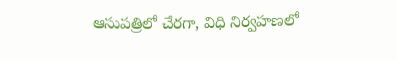ఆసుపత్రిలో చేరగా, విధి నిర్వహణలో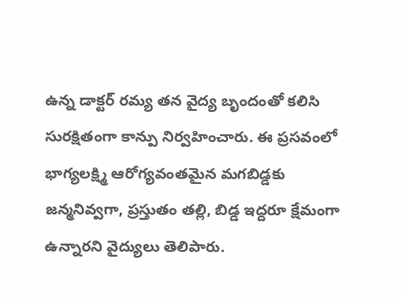ఉన్న డాక్టర్ రమ్య తన వైద్య బృందంతో కలిసి సురక్షితంగా కాన్పు నిర్వహించారు. ఈ ప్రసవంలో భాగ్యలక్ష్మి ఆరోగ్యవంతమైన మగబిడ్డకు జన్మనివ్వగా, ప్రస్తుతం తల్లి, బిడ్డ ఇద్దరూ క్షేమంగా ఉన్నారని వైద్యులు తెలిపారు.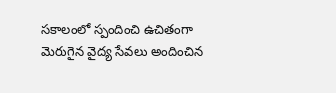సకాలంలో స్పందించి ఉచితంగా మెరుగైన వైద్య సేవలు అందించిన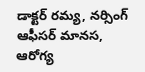డాక్టర్ రమ్య, నర్సింగ్ ఆఫీసర్ మానస, ఆరోగ్య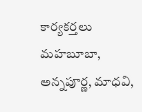కార్యకర్తలు మహబూబా, అన్నపూర్ణ, మాధవి,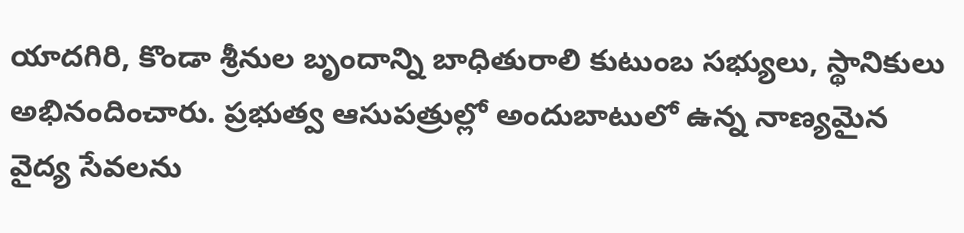యాదగిరి, కొండా శ్రీనుల బృందాన్ని బాధితురాలి కుటుంబ సభ్యులు, స్థానికులు అభినందించారు. ప్రభుత్వ ఆసుపత్రుల్లో అందుబాటులో ఉన్న నాణ్యమైన వైద్య సేవలను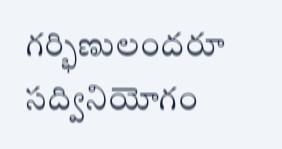గర్భిణులందరూ సద్వినియోగం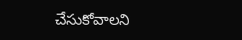చేసుకోవాలని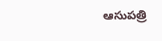ఆసుపత్రి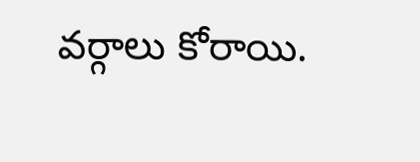వర్గాలు కోరాయి.